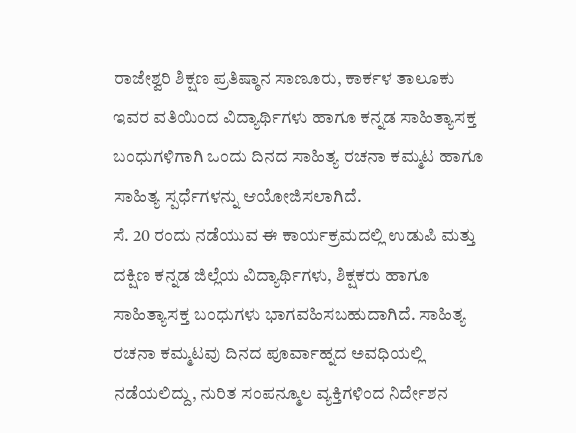ರಾಜೇಶ್ವರಿ ಶಿಕ್ಷಣ ಪ್ರತಿಷ್ಠಾನ ಸಾಣೂರು, ಕಾರ್ಕಳ ತಾಲೂಕು ಇವರ ವತಿಯಿಂದ ವಿದ್ಯಾರ್ಥಿಗಳು ಹಾಗೂ ಕನ್ನಡ ಸಾಹಿತ್ಯಾಸಕ್ತ ಬಂಧುಗಳಿಗಾಗಿ ಒಂದು ದಿನದ ಸಾಹಿತ್ಯ ರಚನಾ ಕಮ್ಮಟ ಹಾಗೂ ಸಾಹಿತ್ಯ ಸ್ಪರ್ಧೆಗಳನ್ನು ಆಯೋಜಿಸಲಾಗಿದೆ.
ಸೆ. 20 ರಂದು ನಡೆಯುವ ಈ ಕಾರ್ಯಕ್ರಮದಲ್ಲಿ ಉಡುಪಿ ಮತ್ತು ದಕ್ಷಿಣ ಕನ್ನಡ ಜಿಲ್ಲೆಯ ವಿದ್ಯಾರ್ಥಿಗಳು, ಶಿಕ್ಷಕರು ಹಾಗೂ ಸಾಹಿತ್ಯಾಸಕ್ತ ಬಂಧುಗಳು ಭಾಗವಹಿಸಬಹುದಾಗಿದೆ. ಸಾಹಿತ್ಯ ರಚನಾ ಕಮ್ಮಟವು ದಿನದ ಪೂರ್ವಾಹ್ನದ ಅವಧಿಯಲ್ಲಿ ನಡೆಯಲಿದ್ದು, ನುರಿತ ಸಂಪನ್ಮೂಲ ವ್ಯಕ್ತಿಗಳಿಂದ ನಿರ್ದೇಶನ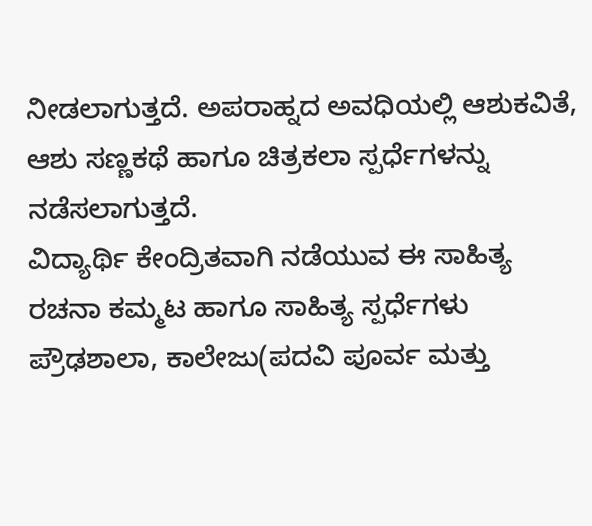ನೀಡಲಾಗುತ್ತದೆ. ಅಪರಾಹ್ನದ ಅವಧಿಯಲ್ಲಿ ಆಶುಕವಿತೆ, ಆಶು ಸಣ್ಣಕಥೆ ಹಾಗೂ ಚಿತ್ರಕಲಾ ಸ್ಪರ್ಧೆಗಳನ್ನು ನಡೆಸಲಾಗುತ್ತದೆ.
ವಿದ್ಯಾರ್ಥಿ ಕೇಂದ್ರಿತವಾಗಿ ನಡೆಯುವ ಈ ಸಾಹಿತ್ಯ ರಚನಾ ಕಮ್ಮಟ ಹಾಗೂ ಸಾಹಿತ್ಯ ಸ್ಪರ್ಧೆಗಳು ಪ್ರೌಢಶಾಲಾ, ಕಾಲೇಜು(ಪದವಿ ಪೂರ್ವ ಮತ್ತು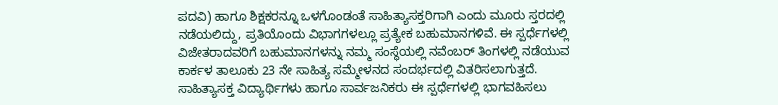ಪದವಿ) ಹಾಗೂ ಶಿಕ್ಷಕರನ್ನೂ ಒಳಗೊಂಡಂತೆ ಸಾಹಿತ್ಯಾಸಕ್ತರಿಗಾಗಿ ಎಂದು ಮೂರು ಸ್ತರದಲ್ಲಿ ನಡೆಯಲಿದ್ದು, ಪ್ರತಿಯೊಂದು ವಿಭಾಗಗಳಲ್ಲೂ ಪ್ರತ್ಯೇಕ ಬಹುಮಾನಗಳಿವೆ. ಈ ಸ್ಪರ್ಧೆಗಳಲ್ಲಿ ವಿಜೇತರಾದವರಿಗೆ ಬಹುಮಾನಗಳನ್ನು ನಮ್ಮ ಸಂಸ್ಥೆಯಲ್ಲಿ ನವೆಂಬರ್ ತಿಂಗಳಲ್ಲಿ ನಡೆಯುವ ಕಾರ್ಕಳ ತಾಲೂಕು 23 ನೇ ಸಾಹಿತ್ಯ ಸಮ್ಮೇಳನದ ಸಂದರ್ಭದಲ್ಲಿ ವಿತರಿಸಲಾಗುತ್ತದೆ.
ಸಾಹಿತ್ಯಾಸಕ್ತ ವಿದ್ಯಾರ್ಥಿಗಳು ಹಾಗೂ ಸಾರ್ವಜನಿಕರು ಈ ಸ್ಪರ್ಧೆಗಳಲ್ಲಿ ಭಾಗವಹಿಸಲು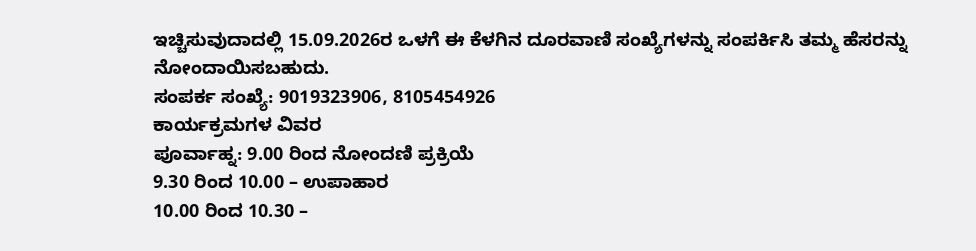ಇಚ್ಚಿಸುವುದಾದಲ್ಲಿ 15.09.2026ರ ಒಳಗೆ ಈ ಕೆಳಗಿನ ದೂರವಾಣಿ ಸಂಖ್ಯೆಗಳನ್ನು ಸಂಪರ್ಕಿಸಿ ತಮ್ಮ ಹೆಸರನ್ನು ನೋಂದಾಯಿಸಬಹುದು.
ಸಂಪರ್ಕ ಸಂಖ್ಯೆ: 9019323906, 8105454926
ಕಾರ್ಯಕ್ರಮಗಳ ವಿವರ
ಪೂರ್ವಾಹ್ನ: 9.00 ರಿಂದ ನೋಂದಣಿ ಪ್ರಕ್ರಿಯೆ
9.30 ರಿಂದ 10.00 – ಉಪಾಹಾರ
10.00 ರಿಂದ 10.30 –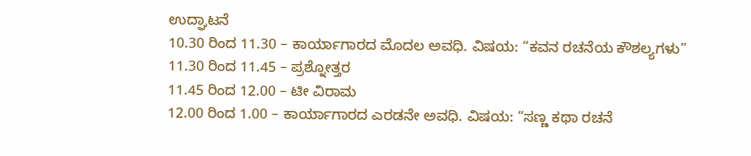ಉದ್ಘಾಟನೆ
10.30 ರಿಂದ 11.30 – ಕಾರ್ಯಾಗಾರದ ಮೊದಲ ಅವಧಿ. ವಿಷಯ: “ಕವನ ರಚನೆಯ ಕೌಶಲ್ಯಗಳು”
11.30 ರಿಂದ 11.45 – ಪ್ರಶ್ನೋತ್ತರ
11.45 ರಿಂದ 12.00 – ಟೀ ವಿರಾಮ
12.00 ರಿಂದ 1.00 – ಕಾರ್ಯಾಗಾರದ ಎರಡನೇ ಅವಧಿ. ವಿಷಯ: “ಸಣ್ಣ ಕಥಾ ರಚನೆ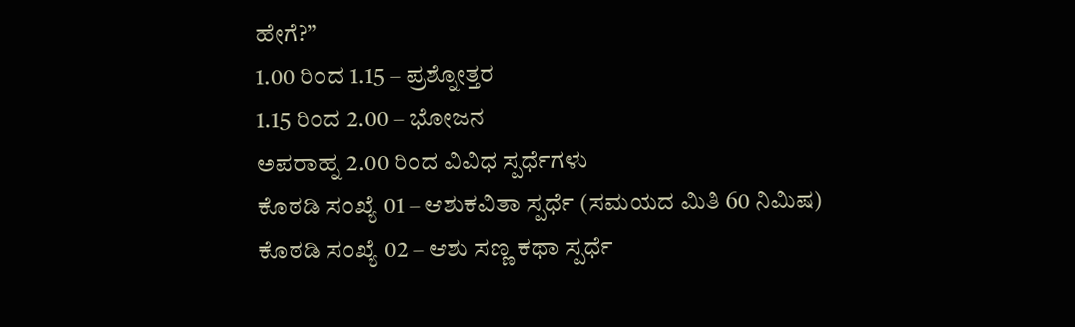ಹೇಗೆ?”
1.00 ರಿಂದ 1.15 – ಪ್ರಶ್ನೋತ್ತರ
1.15 ರಿಂದ 2.00 – ಭೋಜನ
ಅಪರಾಹ್ನ 2.00 ರಿಂದ ವಿವಿಧ ಸ್ಪರ್ಧೆಗಳು
ಕೊಠಡಿ ಸಂಖ್ಯೆ 01 – ಆಶುಕವಿತಾ ಸ್ಪರ್ಧೆ (ಸಮಯದ ಮಿತಿ 60 ನಿಮಿಷ)
ಕೊಠಡಿ ಸಂಖ್ಯೆ 02 – ಆಶು ಸಣ್ಣ ಕಥಾ ಸ್ಪರ್ಧೆ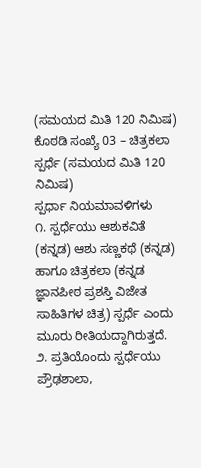(ಸಮಯದ ಮಿತಿ 120 ನಿಮಿಷ)
ಕೊಠಡಿ ಸಂಖ್ಯೆ 03 – ಚಿತ್ರಕಲಾ ಸ್ಪರ್ಧೆ (ಸಮಯದ ಮಿತಿ 120 ನಿಮಿಷ)
ಸ್ಪರ್ಧಾ ನಿಯಮಾವಳಿಗಳು
೧. ಸ್ಪರ್ಧೆಯು ಆಶುಕವಿತೆ (ಕನ್ನಡ) ಆಶು ಸಣ್ಣಕಥೆ (ಕನ್ನಡ) ಹಾಗೂ ಚಿತ್ರಕಲಾ (ಕನ್ನಡ ಜ್ಞಾನಪೀಠ ಪ್ರಶಸ್ತಿ ವಿಜೇತ ಸಾಹಿತಿಗಳ ಚಿತ್ರ) ಸ್ಪರ್ಧೆ ಎಂದು ಮೂರು ರೀತಿಯದ್ದಾಗಿರುತ್ತದೆ.
೨. ಪ್ರತಿಯೊಂದು ಸ್ಪರ್ಧೆಯು ಪ್ರೌಢಶಾಲಾ,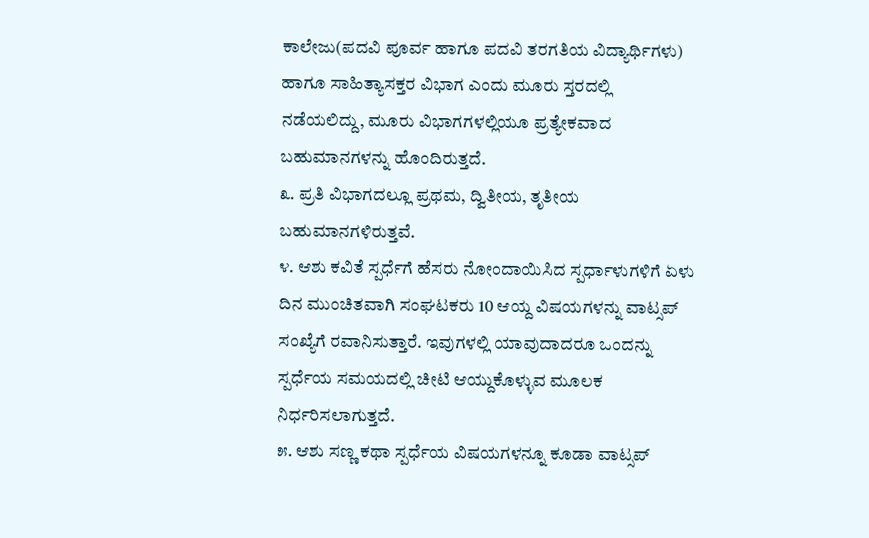ಕಾಲೇಜು(ಪದವಿ ಪೂರ್ವ ಹಾಗೂ ಪದವಿ ತರಗತಿಯ ವಿದ್ಯಾರ್ಥಿಗಳು) ಹಾಗೂ ಸಾಹಿತ್ಯಾಸಕ್ತರ ವಿಭಾಗ ಎಂದು ಮೂರು ಸ್ತರದಲ್ಲಿ ನಡೆಯಲಿದ್ದು, ಮೂರು ವಿಭಾಗಗಳಲ್ಲಿಯೂ ಪ್ರತ್ಯೇಕವಾದ ಬಹುಮಾನಗಳನ್ನು ಹೊಂದಿರುತ್ತದೆ.
೩. ಪ್ರತಿ ವಿಭಾಗದಲ್ಲೂ ಪ್ರಥಮ, ದ್ವಿತೀಯ, ತೃತೀಯ ಬಹುಮಾನಗಳಿರುತ್ತವೆ.
೪. ಆಶು ಕವಿತೆ ಸ್ಪರ್ಧೆಗೆ ಹೆಸರು ನೋಂದಾಯಿಸಿದ ಸ್ಪರ್ಧಾಳುಗಳಿಗೆ ಏಳು ದಿನ ಮುಂಚಿತವಾಗಿ ಸಂಘಟಕರು 10 ಆಯ್ದ ವಿಷಯಗಳನ್ನು ವಾಟ್ಸಪ್ ಸಂಖ್ಯೆಗೆ ರವಾನಿಸುತ್ತಾರೆ. ಇವುಗಳಲ್ಲಿ ಯಾವುದಾದರೂ ಒಂದನ್ನು ಸ್ಪರ್ಧೆಯ ಸಮಯದಲ್ಲಿ ಚೀಟಿ ಆಯ್ದುಕೊಳ್ಳುವ ಮೂಲಕ ನಿರ್ಧರಿಸಲಾಗುತ್ತದೆ.
೫. ಆಶು ಸಣ್ಣ ಕಥಾ ಸ್ಪರ್ಧೆಯ ವಿಷಯಗಳನ್ನೂ ಕೂಡಾ ವಾಟ್ಸಪ್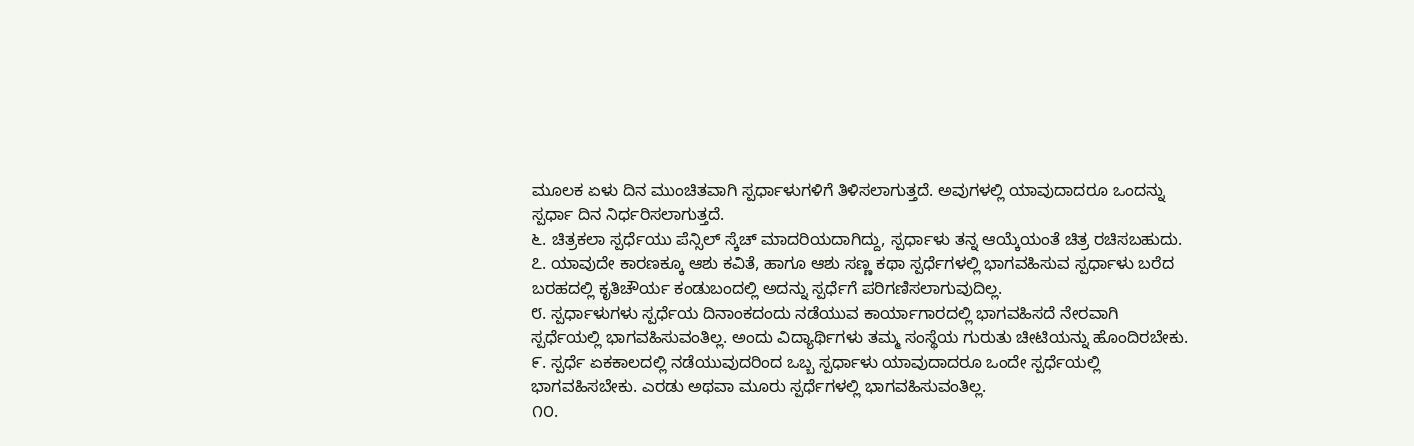ಮೂಲಕ ಏಳು ದಿನ ಮುಂಚಿತವಾಗಿ ಸ್ಪರ್ಧಾಳುಗಳಿಗೆ ತಿಳಿಸಲಾಗುತ್ತದೆ. ಅವುಗಳಲ್ಲಿ ಯಾವುದಾದರೂ ಒಂದನ್ನು ಸ್ಪರ್ಧಾ ದಿನ ನಿರ್ಧರಿಸಲಾಗುತ್ತದೆ.
೬. ಚಿತ್ರಕಲಾ ಸ್ಪರ್ಧೆಯು ಪೆನ್ಸಿಲ್ ಸ್ಕೆಚ್ ಮಾದರಿಯದಾಗಿದ್ದು, ಸ್ಪರ್ಧಾಳು ತನ್ನ ಆಯ್ಕೆಯಂತೆ ಚಿತ್ರ ರಚಿಸಬಹುದು.
೭. ಯಾವುದೇ ಕಾರಣಕ್ಕೂ ಆಶು ಕವಿತೆ, ಹಾಗೂ ಆಶು ಸಣ್ಣ ಕಥಾ ಸ್ಪರ್ಧೆಗಳಲ್ಲಿ ಭಾಗವಹಿಸುವ ಸ್ಪರ್ಧಾಳು ಬರೆದ ಬರಹದಲ್ಲಿ ಕೃತಿಚೌರ್ಯ ಕಂಡುಬಂದಲ್ಲಿ ಅದನ್ನು ಸ್ಪರ್ಧೆಗೆ ಪರಿಗಣಿಸಲಾಗುವುದಿಲ್ಲ.
೮. ಸ್ಪರ್ಧಾಳುಗಳು ಸ್ಪರ್ಧೆಯ ದಿನಾಂಕದಂದು ನಡೆಯುವ ಕಾರ್ಯಾಗಾರದಲ್ಲಿ ಭಾಗವಹಿಸದೆ ನೇರವಾಗಿ ಸ್ಪರ್ಧೆಯಲ್ಲಿ ಭಾಗವಹಿಸುವಂತಿಲ್ಲ. ಅಂದು ವಿದ್ಯಾರ್ಥಿಗಳು ತಮ್ಮ ಸಂಸ್ಥೆಯ ಗುರುತು ಚೀಟಿಯನ್ನು ಹೊಂದಿರಬೇಕು.
೯. ಸ್ಪರ್ಧೆ ಏಕಕಾಲದಲ್ಲಿ ನಡೆಯುವುದರಿಂದ ಒಬ್ಬ ಸ್ಪರ್ಧಾಳು ಯಾವುದಾದರೂ ಒಂದೇ ಸ್ಪರ್ಧೆಯಲ್ಲಿ ಭಾಗವಹಿಸಬೇಕು. ಎರಡು ಅಥವಾ ಮೂರು ಸ್ಪರ್ಧೆಗಳಲ್ಲಿ ಭಾಗವಹಿಸುವಂತಿಲ್ಲ.
೧೦.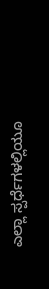ಎಲ್ಲಾ ಸ್ಪರ್ಧೆಗಳಲ್ಲಿಯೂ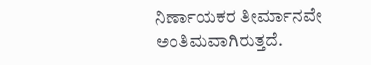ನಿರ್ಣಾಯಕರ ತೀರ್ಮಾನವೇ ಅಂತಿಮವಾಗಿರುತ್ತದೆ.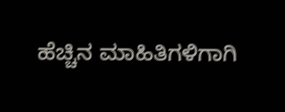ಹೆಚ್ಚಿನ ಮಾಹಿತಿಗಳಿಗಾಗಿ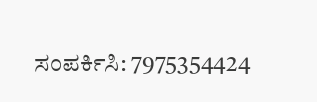ಸಂಪರ್ಕಿಸಿ: 7975354424